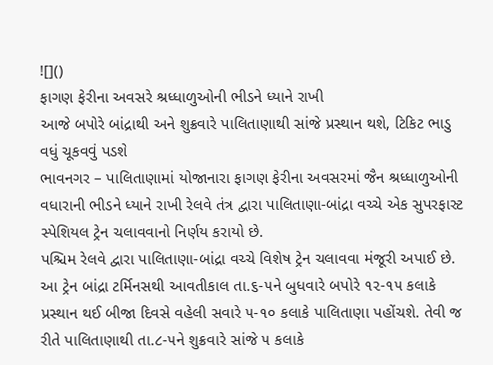![]()
ફાગણ ફેરીના અવસરે શ્રધ્ધાળુઓની ભીડને ધ્યાને રાખી
આજે બપોરે બાંદ્રાથી અને શુક્રવારે પાલિતાણાથી સાંજે પ્રસ્થાન થશે, ટિકિટ ભાડુ વધું ચૂકવવું પડશે
ભાવનગર – પાલિતાણામાં યોજાનારા ફાગણ ફેરીના અવસરમાં જૈન શ્રધ્ધાળુઓની વધારાની ભીડને ધ્યાને રાખી રેલવે તંત્ર દ્વારા પાલિતાણા-બાંદ્રા વચ્ચે એક સુપરફાસ્ટ સ્પેશિયલ ટ્રેન ચલાવવાનો નિર્ણય કરાયો છે.
પશ્ચિમ રેલવે દ્વારા પાલિતાણા-બાંદ્રા વચ્ચે વિશેષ ટ્રેન ચલાવવા મંજૂરી અપાઈ છે. આ ટ્રેન બાંદ્રા ટર્મિનસથી આવતીકાલ તા.૬-૫ને બુધવારે બપોરે ૧૨-૧૫ કલાકે પ્રસ્થાન થઈ બીજા દિવસે વહેલી સવારે ૫-૧૦ કલાકે પાલિતાણા પહોંચશે. તેવી જ રીતે પાલિતાણાથી તા.૮-૫ને શુક્રવારે સાંજે ૫ કલાકે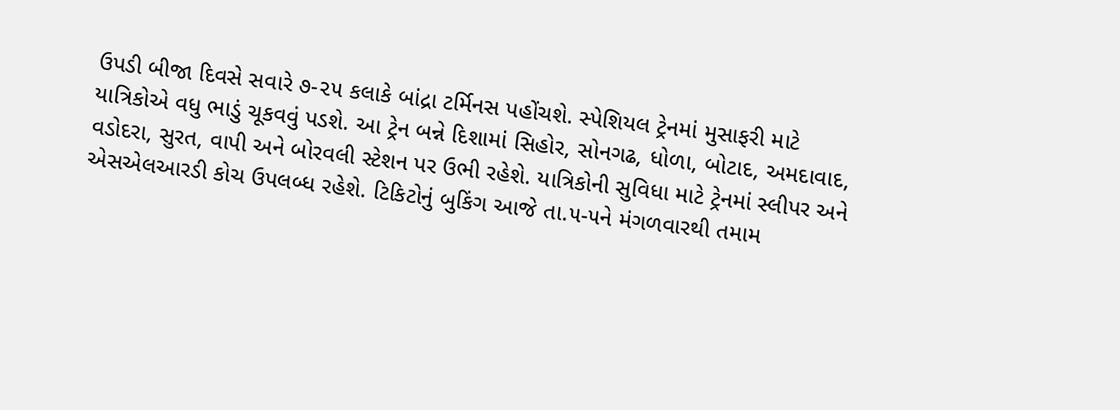ઉપડી બીજા દિવસે સવારે ૭-૨૫ કલાકે બાંદ્રા ટર્મિનસ પહોંચશે. સ્પેશિયલ ટ્રેનમાં મુસાફરી માટે યાત્રિકોએ વધુ ભાડું ચૂકવવું પડશે. આ ટ્રેન બન્ને દિશામાં સિહોર, સોનગઢ, ધોળા, બોટાદ, અમદાવાદ, વડોદરા, સુરત, વાપી અને બોરવલી સ્ટેશન પર ઉભી રહેશે. યાત્રિકોની સુવિધા માટે ટ્રેનમાં સ્લીપર અને એસએલઆરડી કોચ ઉપલબ્ધ રહેશે. ટિકિટોનું બુકિંગ આજે તા.૫-૫ને મંગળવારથી તમામ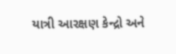યાત્રી આરક્ષણ કેન્દ્રો અને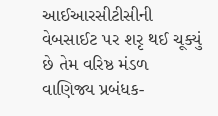આઈઆરસીટીસીની વેબસાઈટ પર શરૃ થઈ ચૂક્યું છે તેમ વરિષ્ઠ મંડળ વાણિજ્ય પ્રબંધક-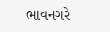ભાવનગરે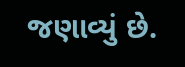જણાવ્યું છે.